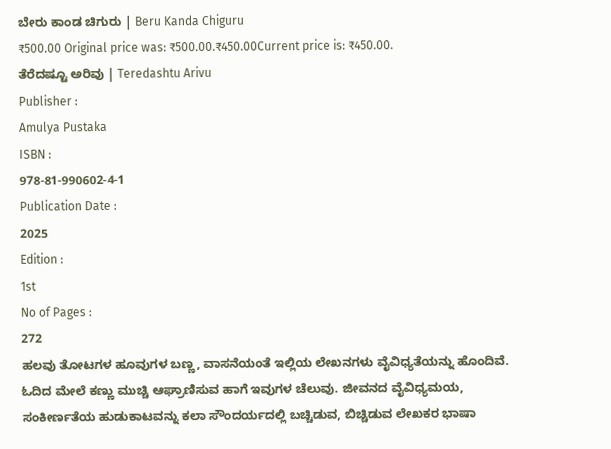ಬೇರು ಕಾಂಡ ಚಿಗುರು | Beru Kanda Chiguru
₹500.00 Original price was: ₹500.00.₹450.00Current price is: ₹450.00.
ತೆರೆದಷ್ಟೂ ಅರಿವು | Teredashtu Arivu
Publisher :
Amulya Pustaka
ISBN :
978-81-990602-4-1
Publication Date :
2025
Edition :
1st
No of Pages :
272
ಹಲವು ತೋಟಗಳ ಹೂವುಗಳ ಬಣ್ಣ, ವಾಸನೆಯಂತೆ ಇಲ್ಲಿಯ ಲೇಖನಗಳು ವೈವಿಧ್ಯತೆಯನ್ನು ಹೊಂದಿವೆ. ಓದಿದ ಮೇಲೆ ಕಣ್ಣು ಮುಚ್ಚಿ ಆಘ್ರಾಣಿಸುವ ಹಾಗೆ ಇವುಗಳ ಚೆಲುವು. ಜೀವನದ ವೈವಿಧ್ಯಮಯ, ಸಂಕೀರ್ಣತೆಯ ಹುಡುಕಾಟವನ್ನು ಕಲಾ ಸೌಂದರ್ಯದಲ್ಲಿ ಬಚ್ಚಿಡುವ, ಬಿಚ್ಚಿಡುವ ಲೇಖಕರ ಭಾಷಾ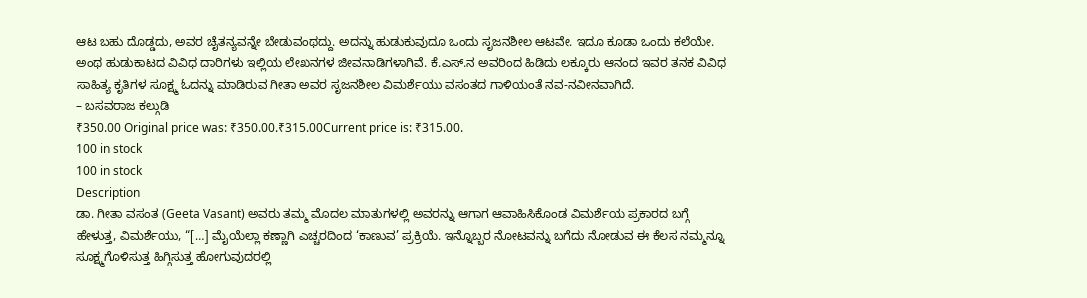ಆಟ ಬಹು ದೊಡ್ಡದು, ಅವರ ಚೈತನ್ಯವನ್ನೇ ಬೇಡುವಂಥದ್ದು. ಅದನ್ನು ಹುಡುಕುವುದೂ ಒಂದು ಸೃಜನಶೀಲ ಆಟವೇ. ಇದೂ ಕೂಡಾ ಒಂದು ಕಲೆಯೇ. ಅಂಥ ಹುಡುಕಾಟದ ವಿವಿಧ ದಾರಿಗಳು ಇಲ್ಲಿಯ ಲೇಖನಗಳ ಜೀವನಾಡಿಗಳಾಗಿವೆ. ಕೆ.ಎಸ್.ನ ಅವರಿಂದ ಹಿಡಿದು ಲಕ್ಕೂರು ಆನಂದ ಇವರ ತನಕ ವಿವಿಧ ಸಾಹಿತ್ಯ ಕೃತಿಗಳ ಸೂಕ್ಷ್ಮ ಓದನ್ನು ಮಾಡಿರುವ ಗೀತಾ ಅವರ ಸೃಜನಶೀಲ ವಿಮರ್ಶೆಯು ವಸಂತದ ಗಾಳಿಯಂತೆ ನವ-ನವೀನವಾಗಿದೆ.
– ಬಸವರಾಜ ಕಲ್ಗುಡಿ
₹350.00 Original price was: ₹350.00.₹315.00Current price is: ₹315.00.
100 in stock
100 in stock
Description
ಡಾ. ಗೀತಾ ವಸಂತ (Geeta Vasant) ಅವರು ತಮ್ಮ ಮೊದಲ ಮಾತುಗಳಲ್ಲಿ ಅವರನ್ನು ಆಗಾಗ ಆವಾಹಿಸಿಕೊಂಡ ವಿಮರ್ಶೆಯ ಪ್ರಕಾರದ ಬಗ್ಗೆ ಹೇಳುತ್ತ, ವಿಮರ್ಶೆಯು, “[…] ಮೈಯೆಲ್ಲಾ ಕಣ್ಣಾಗಿ ಎಚ್ಚರದಿಂದ ‘ಕಾಣುವ’ ಪ್ರಕ್ರಿಯೆ. ಇನ್ನೊಬ್ಬರ ನೋಟವನ್ನು ಬಗೆದು ನೋಡುವ ಈ ಕೆಲಸ ನಮ್ಮನ್ನೂ ಸೂಕ್ಷ್ಮಗೊಳಿಸುತ್ತ ಹಿಗ್ಗಿಸುತ್ತ ಹೋಗುವುದರಲ್ಲಿ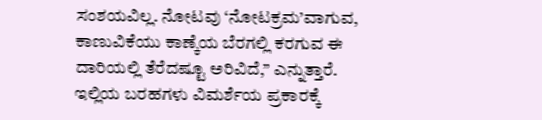ಸಂಶಯವಿಲ್ಲ. ನೋಟವು ‘ನೋಟಕ್ರಮ’ವಾಗುವ, ಕಾಣುವಿಕೆಯು ಕಾಣ್ಕೆಯ ಬೆರಗಲ್ಲಿ ಕರಗುವ ಈ ದಾರಿಯಲ್ಲಿ ತೆರೆದಷ್ಟೂ ಅರಿವಿದೆ,” ಎನ್ನುತ್ತಾರೆ. ಇಲ್ಲಿಯ ಬರಹಗಳು ವಿಮರ್ಶೆಯ ಪ್ರಕಾರಕ್ಕೆ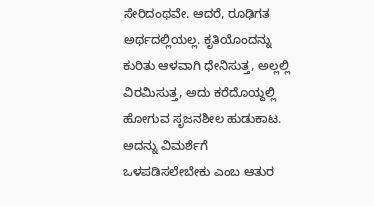ಸೇರಿದಂಥವೇ. ಆದರೆ, ರೂಢಿಗತ ಅರ್ಥದಲ್ಲಿಯಲ್ಲ. ಕೃತಿಯೊಂದನ್ನು ಕುರಿತು ಆಳವಾಗಿ ಧೇನಿಸುತ್ತ, ಅಲ್ಲಲ್ಲಿ ವಿರಮಿಸುತ್ತ, ಅದು ಕರೆದೊಯ್ದಲ್ಲಿ ಹೋಗುವ ಸೃಜನಶೀಲ ಹುಡುಕಾಟ. ಅದನ್ನು ವಿಮರ್ಶೆಗೆ ಒಳಪಡಿಸಲೇಬೇಕು ಎಂಬ ಆತುರ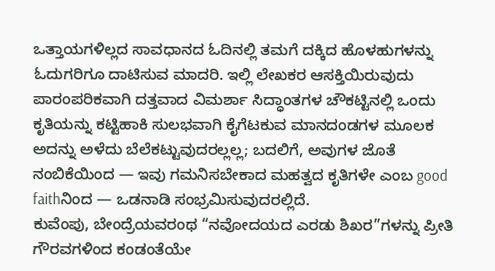ಒತ್ತಾಯಗಳಿಲ್ಲದ ಸಾವಧಾನದ ಓದಿನಲ್ಲಿ ತಮಗೆ ದಕ್ಕಿದ ಹೊಳಹುಗಳನ್ನು ಓದುಗರಿಗೂ ದಾಟಿಸುವ ಮಾದರಿ. ಇಲ್ಲಿ ಲೇಖಕರ ಆಸಕ್ತಿಯಿರುವುದು ಪಾರಂಪರಿಕವಾಗಿ ದತ್ತವಾದ ವಿಮರ್ಶಾ ಸಿದ್ಧಾಂತಗಳ ಚೌಕಟ್ಟಿನಲ್ಲಿ ಒಂದು ಕೃತಿಯನ್ನು ಕಟ್ಟಿಹಾಕಿ ಸುಲಭವಾಗಿ ಕೈಗೆಟಕುವ ಮಾನದಂಡಗಳ ಮೂಲಕ ಅದನ್ನು ಅಳೆದು ಬೆಲೆಕಟ್ಟುವುದರಲ್ಲಲ್ಲ; ಬದಲಿಗೆ, ಅವುಗಳ ಜೊತೆ ನಂಬಿಕೆಯಿಂದ — ಇವು ಗಮನಿಸಬೇಕಾದ ಮಹತ್ವದ ಕೃತಿಗಳೇ ಎಂಬ good faithನಿಂದ — ಒಡನಾಡಿ ಸಂಭ್ರಮಿಸುವುದರಲ್ಲಿದೆ.
ಕುವೆಂಪು, ಬೇಂದ್ರೆಯವರಂಥ “ನವೋದಯದ ಎರಡು ಶಿಖರ”ಗಳನ್ನು ಪ್ರೀತಿ ಗೌರವಗಳಿಂದ ಕಂಡಂತೆಯೇ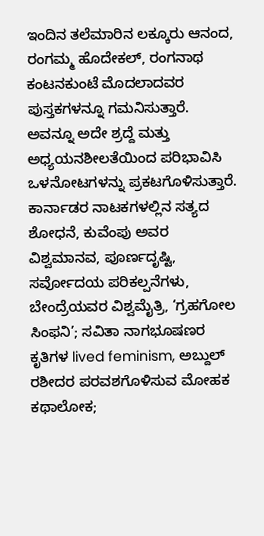ಇಂದಿನ ತಲೆಮಾರಿನ ಲಕ್ಕೂರು ಆನಂದ, ರಂಗಮ್ಮ ಹೊದೇಕಲ್, ರಂಗನಾಥ ಕಂಟನಕುಂಟೆ ಮೊದಲಾದವರ ಪುಸ್ತಕಗಳನ್ನೂ ಗಮನಿಸುತ್ತಾರೆ. ಅವನ್ನೂ ಅದೇ ಶ್ರದ್ದೆ ಮತ್ತು ಅಧ್ಯಯನಶೀಲತೆಯಿಂದ ಪರಿಭಾವಿಸಿ ಒಳನೋಟಗಳನ್ನು ಪ್ರಕಟಗೊಳಿಸುತ್ತಾರೆ. ಕಾರ್ನಾಡರ ನಾಟಕಗಳಲ್ಲಿನ ಸತ್ಯದ ಶೋಧನೆ, ಕುವೆಂಪು ಅವರ ವಿಶ್ವಮಾನವ, ಪೂರ್ಣದೃಷ್ಟಿ, ಸರ್ವೋದಯ ಪರಿಕಲ್ಪನೆಗಳು, ಬೇಂದ್ರೆಯವರ ವಿಶ್ವಮೈತ್ರಿ, ‘ಗ್ರಹಗೋಲ ಸಿಂಫನಿ’; ಸವಿತಾ ನಾಗಭೂಷಣರ ಕೃತಿಗಳ lived feminism, ಅಬ್ದುಲ್ ರಶೀದರ ಪರವಶಗೊಳಿಸುವ ಮೋಹಕ ಕಥಾಲೋಕ;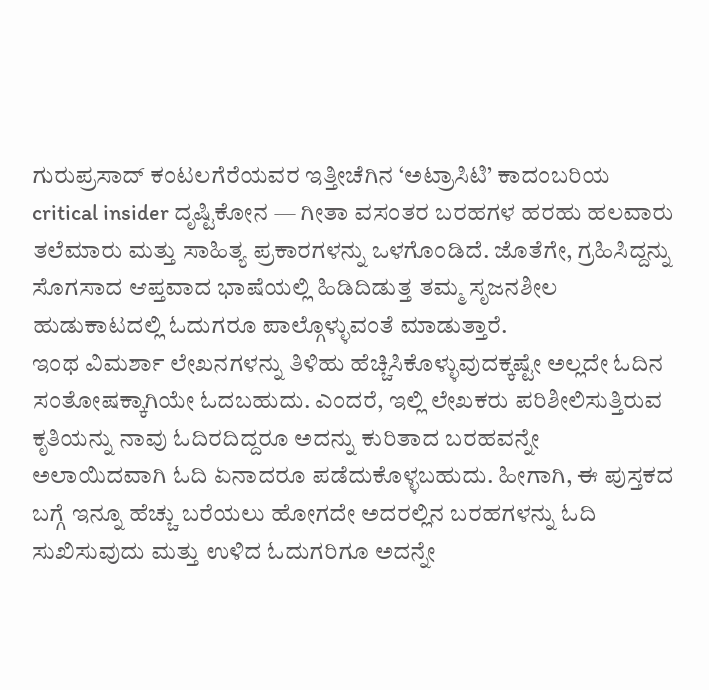ಗುರುಪ್ರಸಾದ್ ಕಂಟಲಗೆರೆಯವರ ಇತ್ತೀಚೆಗಿನ ‘ಅಟ್ರಾಸಿಟಿ’ ಕಾದಂಬರಿಯ critical insider ದೃಷ್ಟಿಕೋನ — ಗೀತಾ ವಸಂತರ ಬರಹಗಳ ಹರಹು ಹಲವಾರು ತಲೆಮಾರು ಮತ್ತು ಸಾಹಿತ್ಯ ಪ್ರಕಾರಗಳನ್ನು ಒಳಗೊಂಡಿದೆ. ಜೊತೆಗೇ, ಗ್ರಹಿಸಿದ್ದನ್ನು ಸೊಗಸಾದ ಆಪ್ತವಾದ ಭಾಷೆಯಲ್ಲಿ ಹಿಡಿದಿಡುತ್ತ ತಮ್ಮ ಸೃಜನಶೀಲ ಹುಡುಕಾಟದಲ್ಲಿ ಓದುಗರೂ ಪಾಲ್ಗೊಳ್ಳುವಂತೆ ಮಾಡುತ್ತಾರೆ.
ಇಂಥ ವಿಮರ್ಶಾ ಲೇಖನಗಳನ್ನು ತಿಳಿಹು ಹೆಚ್ಚಿಸಿಕೊಳ್ಳುವುದಕ್ಕಷ್ಟೇ ಅಲ್ಲದೇ ಓದಿನ ಸಂತೋಷಕ್ಕಾಗಿಯೇ ಓದಬಹುದು. ಎಂದರೆ, ಇಲ್ಲಿ ಲೇಖಕರು ಪರಿಶೀಲಿಸುತ್ತಿರುವ ಕೃತಿಯನ್ನು ನಾವು ಓದಿರದಿದ್ದರೂ ಅದನ್ನು ಕುರಿತಾದ ಬರಹವನ್ನೇ ಅಲಾಯಿದವಾಗಿ ಓದಿ ಏನಾದರೂ ಪಡೆದುಕೊಳ್ಳಬಹುದು. ಹೀಗಾಗಿ, ಈ ಪುಸ್ತಕದ ಬಗ್ಗೆ ಇನ್ನೂ ಹೆಚ್ಚು ಬರೆಯಲು ಹೋಗದೇ ಅದರಲ್ಲಿನ ಬರಹಗಳನ್ನು ಓದಿ ಸುಖಿಸುವುದು ಮತ್ತು ಉಳಿದ ಓದುಗರಿಗೂ ಅದನ್ನೇ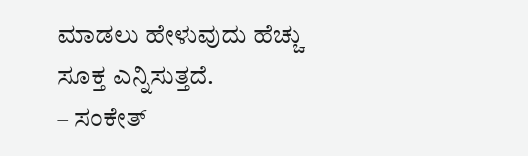ಮಾಡಲು ಹೇಳುವುದು ಹೆಚ್ಚು ಸೂಕ್ತ ಎನ್ನಿಸುತ್ತದೆ.
– ಸಂಕೇತ್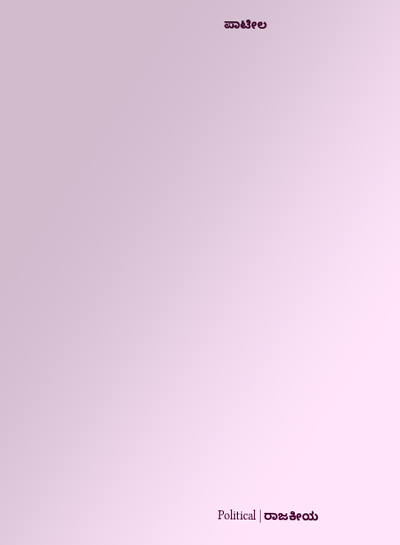ಪಾಟೀಲ




















Political | ರಾಜಕೀಯ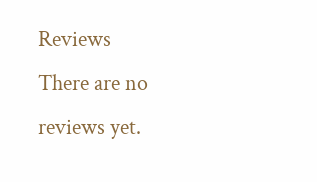Reviews
There are no reviews yet.